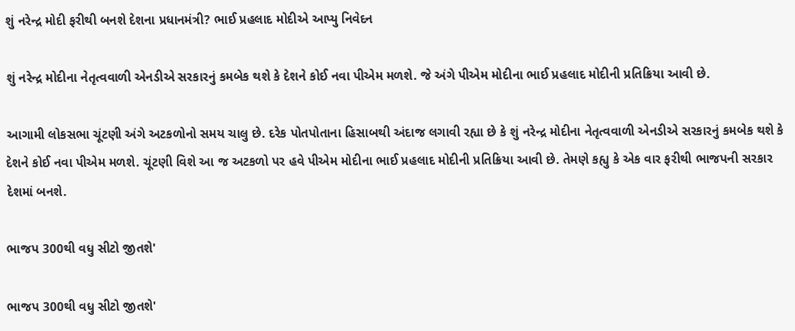શું નરેન્દ્ર મોદી ફરીથી બનશે દેશના પ્રધાનમંત્રી? ભાઈ પ્રહલાદ મોદીએ આપ્યુ નિવેદન

શું નરેન્દ્ર મોદીના નેતૃત્વવાળી એનડીએ સરકારનું કમબેક થશે કે દેશને કોઈ નવા પીએમ મળશે. જે અંગે પીએમ મોદીના ભાઈ પ્રહલાદ મોદીની પ્રતિક્રિયા આવી છે.

આગામી લોકસભા ચૂંટણી અંગે અટકળોનો સમય ચાલુ છે. દરેક પોતપોતાના હિસાબથી અંદાજ લગાવી રહ્યા છે કે શું નરેન્દ્ર મોદીના નેતૃત્વવાળી એનડીએ સરકારનું કમબેક થશે કે દેશને કોઈ નવા પીએમ મળશે. ચૂંટણી વિશે આ જ અટકળો પર હવે પીએમ મોદીના ભાઈ પ્રહલાદ મોદીની પ્રતિક્રિયા આવી છે. તેમણે કહ્યુ કે એક વાર ફરીથી ભાજપની સરકાર દેશમાં બનશે.

ભાજપ 300થી વધુ સીટો જીતશે'

ભાજપ 300થી વધુ સીટો જીતશે'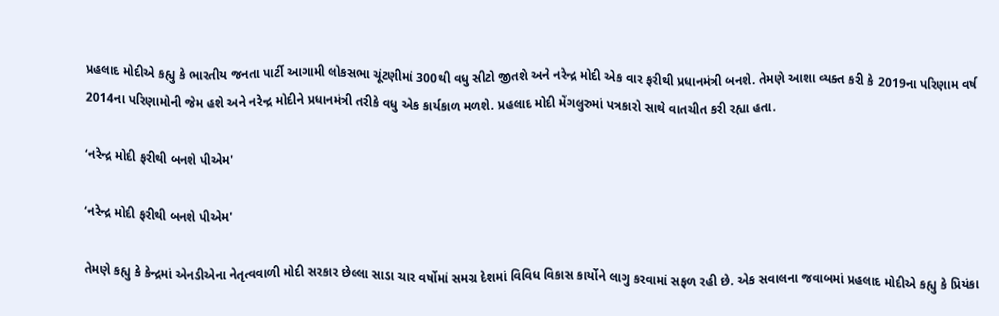પ્રહલાદ મોદીએ કહ્યુ કે ભારતીય જનતા પાર્ટી આગામી લોકસભા ચૂંટણીમાં 300થી વધુ સીટો જીતશે અને નરેન્દ્ર મોદી એક વાર ફરીથી પ્રધાનમંત્રી બનશે. તેમણે આશા વ્યક્ત કરી કે 2019ના પરિણામ વર્ષ 2014ના પરિણામોની જેમ હશે અને નરેન્દ્ર મોદીને પ્રધાનમંત્રી તરીકે વધુ એક કાર્યકાળ મળશે. પ્રહલાદ મોદી મેંગલુરુમાં પત્રકારો સાથે વાતચીત કરી રહ્યા હતા.

‘નરેન્દ્ર મોદી ફરીથી બનશે પીએમ'

‘નરેન્દ્ર મોદી ફરીથી બનશે પીએમ'

તેમણે કહ્યુ કે કેન્દ્રમાં એનડીએના નેતૃત્વવાળી મોદી સરકાર છેલ્લા સાડા ચાર વર્ષોમાં સમગ્ર દેશમાં વિવિધ વિકાસ કાર્યોને લાગુ કરવામાં સફળ રહી છે. એક સવાલના જવાબમાં પ્રહલાદ મોદીએ કહ્યુ કે પ્રિયંકા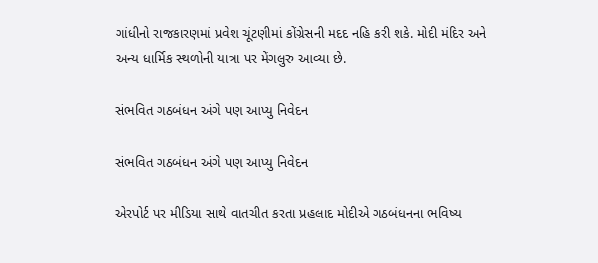ગાંધીનો રાજકારણમાં પ્રવેશ ચૂંટણીમાં કોંગ્રેસની મદદ નહિ કરી શકે. મોદી મંદિર અને અન્ય ધાર્મિક સ્થળોની યાત્રા પર મેંગલુરુ આવ્યા છે.

સંભવિત ગઠબંધન અંગે પણ આપ્યુ નિવેદન

સંભવિત ગઠબંધન અંગે પણ આપ્યુ નિવેદન

એરપોર્ટ પર મીડિયા સાથે વાતચીત કરતા પ્રહલાદ મોદીએ ગઠબંધનના ભવિષ્ય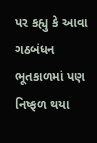પર કહ્યુ કે આવા ગઠબંધન ભૂતકાળમાં પણ નિષ્ફળ થયા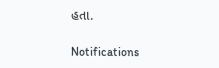હતા.

Notifications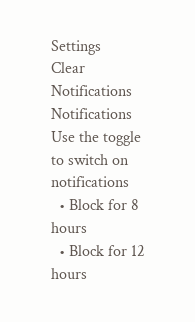Settings
Clear Notifications
Notifications
Use the toggle to switch on notifications
  • Block for 8 hours
  • Block for 12 hours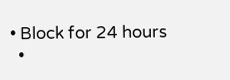• Block for 24 hours
  •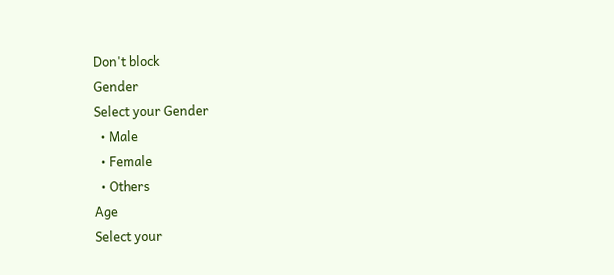Don't block
Gender
Select your Gender
  • Male
  • Female
  • Others
Age
Select your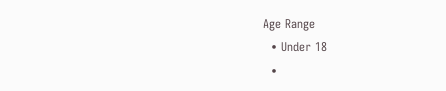Age Range
  • Under 18
  •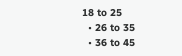18 to 25
  • 26 to 35
  • 36 to 45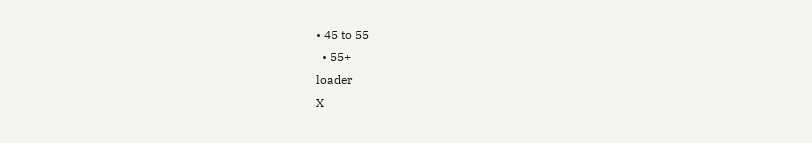• 45 to 55
  • 55+
loader
X